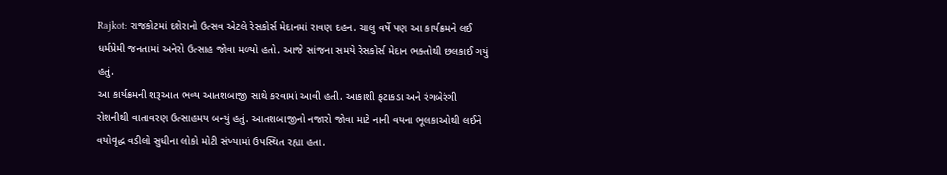Rajkot: રાજકોટમાં દશેરાનો ઉત્સવ એટલે રેસકોર્સ મેદાનમાં રાવણ દહન. ચાલુ વર્ષે પણ આ કાર્યક્રમને લઈ ધર્મપ્રેમી જનતામાં અનેરો ઉત્સાહ જોવા મળ્યો હતો. આજે સાંજના સમયે રેસકોર્સ મેદાન ભક્તોથી છલકાઈ ગયું હતું.
આ કાર્યક્રમની શરૂઆત ભવ્ય આતશબાજી સાથે કરવામાં આવી હતી. આકાશી ફટાકડા અને રંગબેરંગી રોશનીથી વાતાવરણ ઉત્સાહમય બન્યું હતું. આતશબાજીનો નજારો જોવા માટે નાની વયના ભૂલકાઓથી લઈને વયોવૃદ્ધ વડીલો સુધીના લોકો મોટી સંખ્યામાં ઉપસ્થિત રહ્યા હતા.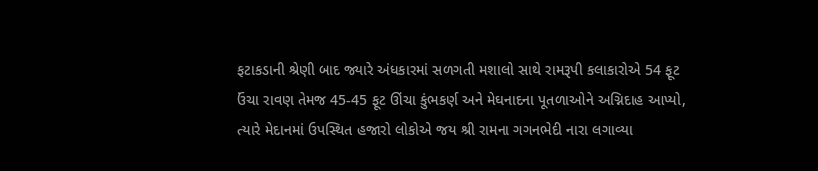ફટાકડાની શ્રેણી બાદ જ્યારે અંધકારમાં સળગતી મશાલો સાથે રામરૂપી કલાકારોએ 54 ફૂટ ઉંચા રાવણ તેમજ 45-45 ફૂટ ઊંચા કુંભકર્ણ અને મેઘનાદના પૂતળાઓને અગ્નિદાહ આપ્યો, ત્યારે મેદાનમાં ઉપસ્થિત હજારો લોકોએ જય શ્રી રામના ગગનભેદી નારા લગાવ્યા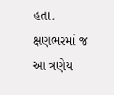હતા. ક્ષણભરમાં જ આ ત્રણેય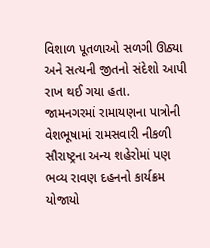વિશાળ પૂતળાઓ સળગી ઊઠ્યા અને સત્યની જીતનો સંદેશો આપી રાખ થઈ ગયા હતા.
જામનગરમાં રામાયણના પાત્રોની વેશભૂષામાં રામસવારી નીકળી
સૌરાષ્ટ્રના અન્ય શહેરોમાં પણ ભવ્ય રાવણ દહનનો કાર્યક્રમ યોજાયો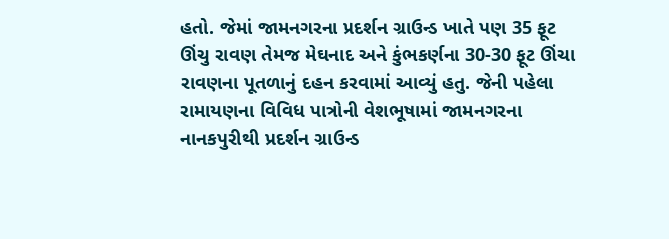હતો. જેમાં જામનગરના પ્રદર્શન ગ્રાઉન્ડ ખાતે પણ 35 ફૂટ ઊંચુ રાવણ તેમજ મેઘનાદ અને કુંભકર્ણના 30-30 ફૂટ ઊંચા રાવણના પૂતળાનું દહન કરવામાં આવ્યું હતુ. જેની પહેલા રામાયણના વિવિધ પાત્રોની વેશભૂષામાં જામનગરના નાનકપુરીથી પ્રદર્શન ગ્રાઉન્ડ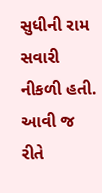સુધીની રામ સવારી નીકળી હતી. આવી જ રીતે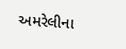અમરેલીના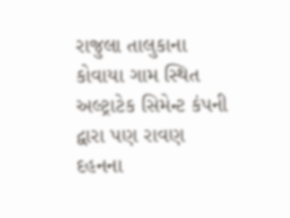રાજુલા તાલુકાના કોવાયા ગામ સ્થિત અલ્ટ્રાટેક સિમેન્ટ કંપની દ્વારા પણ રાવણ દહનના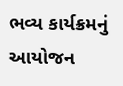ભવ્ય કાર્યક્રમનું આયોજન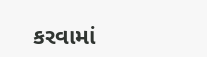કરવામાં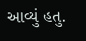આવ્યું હતુ.